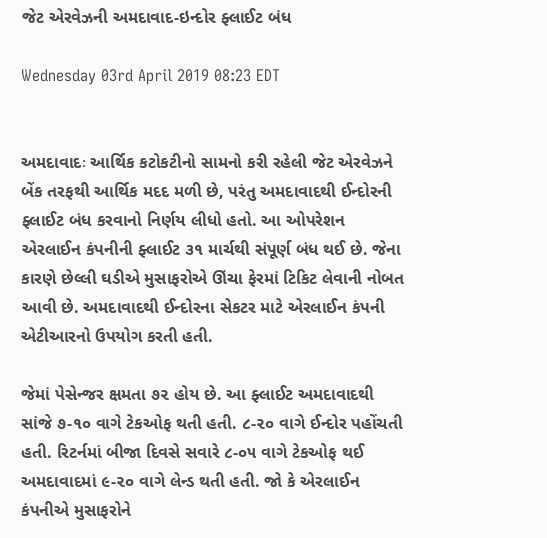જેટ એરવેઝની અમદાવાદ-ઇન્દોર ફ્લાઈટ બંધ

Wednesday 03rd April 2019 08:23 EDT


અમદાવાદઃ આર્થિક કટોકટીનો સામનો કરી રહેલી જેટ એરવેઝને બેંક તરફથી આર્થિક મદદ મળી છે, પરંતુ અમદાવાદથી ઈન્દોરની ફ્લાઈટ બંધ કરવાનો નિર્ણય લીધો હતો. આ ઓપરેશન એરલાઈન કંપનીની ફ્લાઈટ ૩૧ માર્ચથી સંપૂર્ણ બંધ થઈ છે. જેના કારણે છેલ્લી ઘડીએ મુસાફરોએ ઊંચા ફેરમાં ટિકિટ લેવાની નોબત આવી છે. અમદાવાદથી ઈન્દોરના સેકટર માટે એરલાઈન કંપની એટીઆરનો ઉપયોગ કરતી હતી.

જેમાં પેસેન્જર ક્ષમતા ૭૨ હોય છે. આ ફ્લાઈટ અમદાવાદથી સાંજે ૭-૧૦ વાગે ટેકઓફ થતી હતી. ૮-૨૦ વાગે ઈન્દોર પહોંચતી હતી. રિટર્નમાં બીજા દિવસે સવારે ૮-૦૫ વાગે ટેકઓફ થઈ અમદાવાદમાં ૯-૨૦ વાગે લેન્ડ થતી હતી. જો કે એરલાઈન કંપનીએ મુસાફરોને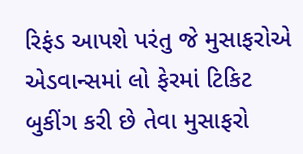રિફંડ આપશે પરંતુ જે મુસાફરોએ એડવાન્સમાં લો ફેરમાં ટિકિટ બુકીંગ કરી છે તેવા મુસાફરો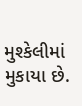મુશ્કેલીમાં મુકાયા છે.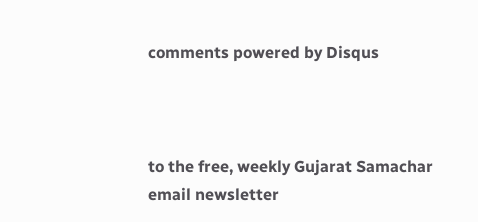comments powered by Disqus



to the free, weekly Gujarat Samachar email newsletter